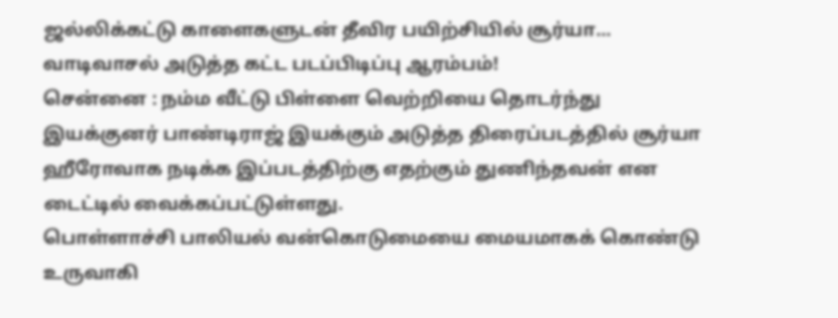ஜல்லிக்கட்டு காளைகளுடன் தீவிர பயிற்சியில் சூர்யா... வாடிவாசல் அடுத்த கட்ட படப்பிடிப்பு ஆரம்பம்!
சென்னை : நம்ம வீட்டு பிள்ளை வெற்றியை தொடர்ந்து இயக்குனர் பாண்டிராஜ் இயக்கும் அடுத்த திரைப்படத்தில் சூர்யா ஹீரோவாக நடிக்க இப்படத்திற்கு எதற்கும் துணிந்தவன் என டைட்டில் வைக்கப்பட்டுள்ளது.
பொள்ளாச்சி பாலியல் வன்கொடுமையை மையமாகக் கொண்டு உருவாகி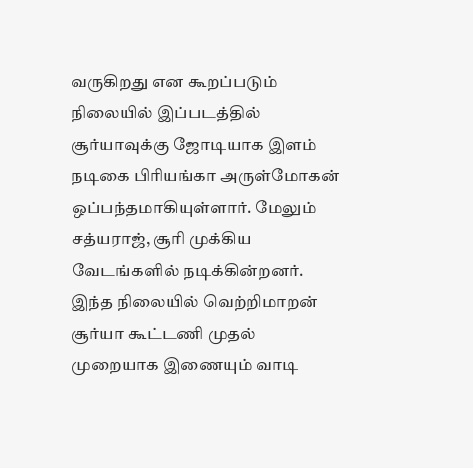வருகிறது என கூறப்படும் நிலையில் இப்படத்தில் சூர்யாவுக்கு ஜோடியாக இளம் நடிகை பிரியங்கா அருள்மோகன் ஒப்பந்தமாகியுள்ளார். மேலும் சத்யராஜ், சூரி முக்கிய வேடங்களில் நடிக்கின்றனர்.
இந்த நிலையில் வெற்றிமாறன் சூர்யா கூட்டணி முதல் முறையாக இணையும் வாடி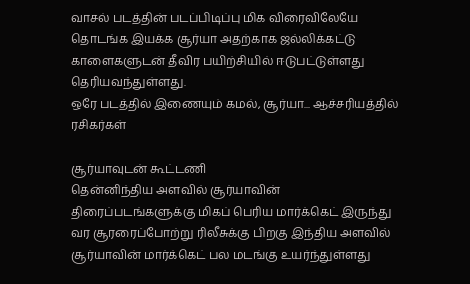வாசல் படத்தின் படப்பிடிப்பு மிக விரைவிலேயே தொடங்க இயக்க சூர்யா அதற்காக ஜல்லிக்கட்டு காளைகளுடன் தீவிர பயிற்சியில் ஈடுபட்டுள்ளது தெரியவந்துள்ளது.
ஒரே படத்தில் இணையும் கமல், சூர்யா... ஆச்சரியத்தில் ரசிகர்கள்

சூர்யாவுடன் கூட்டணி
தென்னிந்திய அளவில் சூர்யாவின் திரைப்படங்களுக்கு மிகப் பெரிய மார்க்கெட் இருந்து வர சூரரைப்போற்று ரிலீசுக்கு பிறகு இந்திய அளவில் சூர்யாவின் மார்க்கெட் பல மடங்கு உயர்ந்துள்ளது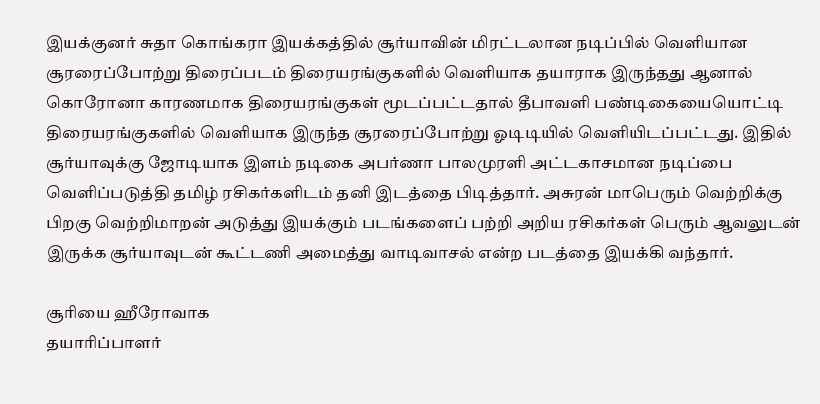இயக்குனர் சுதா கொங்கரா இயக்கத்தில் சூர்யாவின் மிரட்டலான நடிப்பில் வெளியான சூரரைப்போற்று திரைப்படம் திரையரங்குகளில் வெளியாக தயாராக இருந்தது ஆனால் கொரோனா காரணமாக திரையரங்குகள் மூடப்பட்டதால் தீபாவளி பண்டிகையையொட்டி திரையரங்குகளில் வெளியாக இருந்த சூரரைப்போற்று ஓடிடியில் வெளியிடப்பட்டது. இதில் சூர்யாவுக்கு ஜோடியாக இளம் நடிகை அபர்ணா பாலமுரளி அட்டகாசமான நடிப்பை வெளிப்படுத்தி தமிழ் ரசிகர்களிடம் தனி இடத்தை பிடித்தார். அசுரன் மாபெரும் வெற்றிக்கு பிறகு வெற்றிமாறன் அடுத்து இயக்கும் படங்களைப் பற்றி அறிய ரசிகர்கள் பெரும் ஆவலுடன் இருக்க சூர்யாவுடன் கூட்டணி அமைத்து வாடிவாசல் என்ற படத்தை இயக்கி வந்தார்.

சூரியை ஹீரோவாக
தயாரிப்பாளர்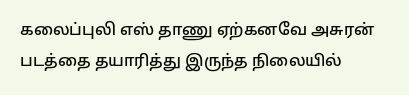கலைப்புலி எஸ் தாணு ஏற்கனவே அசுரன் படத்தை தயாரித்து இருந்த நிலையில்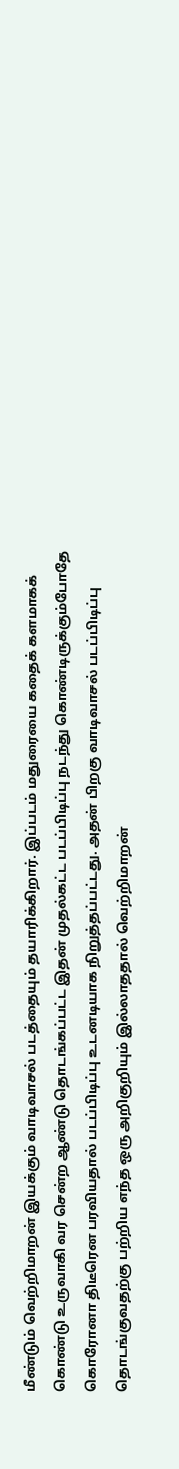மீண்டும் வெற்றிமாறன் இயக்கும் வாடிவாசல் படத்தையும் தயாரிக்கிறார். இப்படம் மதுரையை கதைக் களமாகக் கொண்டு உருவாகி வர சென்ற ஆண்டு தொடங்கப்பட்ட இதன் முதல்கட்ட படப்பிடிப்பு நடந்து கொண்டிருக்கும்போதே கொரோனா திடீரென பரவியதால் படப்பிடிப்பு உடனடியாக நிறுத்தப்பட்டது. அதன் பிறகு வாடிவாசல் படப்பிடிப்பு தொடங்குவதற்கு பற்றிய எந்த ஒரு அறிகுறியும் இல்லாததால் வெற்றிமாறன்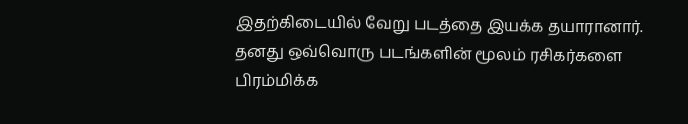இதற்கிடையில் வேறு படத்தை இயக்க தயாரானார். தனது ஒவ்வொரு படங்களின் மூலம் ரசிகர்களை பிரம்மிக்க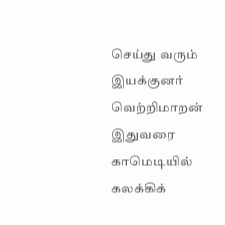செய்து வரும் இயக்குனர் வெற்றிமாறன் இதுவரை காமெடியில் கலக்கிக்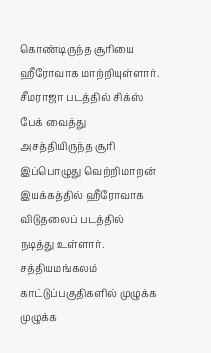கொண்டிருந்த சூரியை ஹீரோவாக மாற்றியுள்ளார். சீமராஜா படத்தில் சிக்ஸ் பேக் வைத்து அசத்தியிருந்த சூரி இப்பொழுது வெற்றிமாறன் இயக்கத்தில் ஹீரோவாக விடுதலைப் படத்தில் நடித்து உள்ளார். சத்தியமங்கலம் காட்டுப்பகுதிகளில் முழுக்க முழுக்க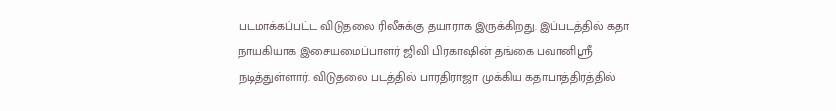படமாக்கப்பட்ட விடுதலை ரிலீசுக்கு தயாராக இருக்கிறது. இப்படத்தில் கதா நாயகியாக இசையமைப்பாளர் ஜிவி பிரகாஷின் தங்கை பவானிஸ்ரீ நடித்துள்ளார். விடுதலை படத்தில் பாரதிராஜா முக்கிய கதாபாத்திரத்தில்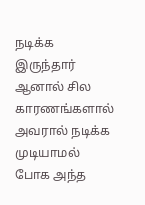நடிக்க இருந்தார் ஆனால் சில காரணங்களால் அவரால் நடிக்க முடியாமல் போக அந்த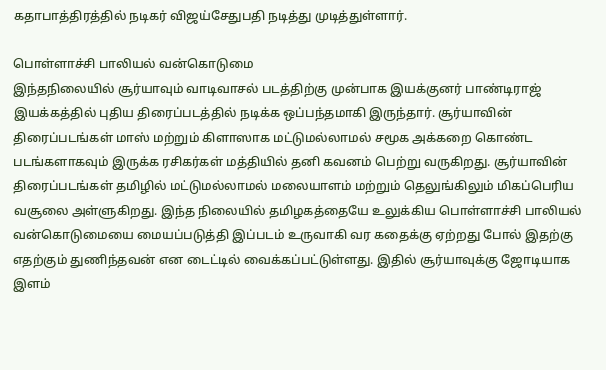கதாபாத்திரத்தில் நடிகர் விஜய்சேதுபதி நடித்து முடித்துள்ளார்.

பொள்ளாச்சி பாலியல் வன்கொடுமை
இந்தநிலையில் சூர்யாவும் வாடிவாசல் படத்திற்கு முன்பாக இயக்குனர் பாண்டிராஜ் இயக்கத்தில் புதிய திரைப்படத்தில் நடிக்க ஒப்பந்தமாகி இருந்தார். சூர்யாவின் திரைப்படங்கள் மாஸ் மற்றும் கிளாஸாக மட்டுமல்லாமல் சமூக அக்கறை கொண்ட படங்களாகவும் இருக்க ரசிகர்கள் மத்தியில் தனி கவனம் பெற்று வருகிறது. சூர்யாவின் திரைப்படங்கள் தமிழில் மட்டுமல்லாமல் மலையாளம் மற்றும் தெலுங்கிலும் மிகப்பெரிய வசூலை அள்ளுகிறது. இந்த நிலையில் தமிழகத்தையே உலுக்கிய பொள்ளாச்சி பாலியல் வன்கொடுமையை மையப்படுத்தி இப்படம் உருவாகி வர கதைக்கு ஏற்றது போல் இதற்கு எதற்கும் துணிந்தவன் என டைட்டில் வைக்கப்பட்டுள்ளது. இதில் சூர்யாவுக்கு ஜோடியாக இளம்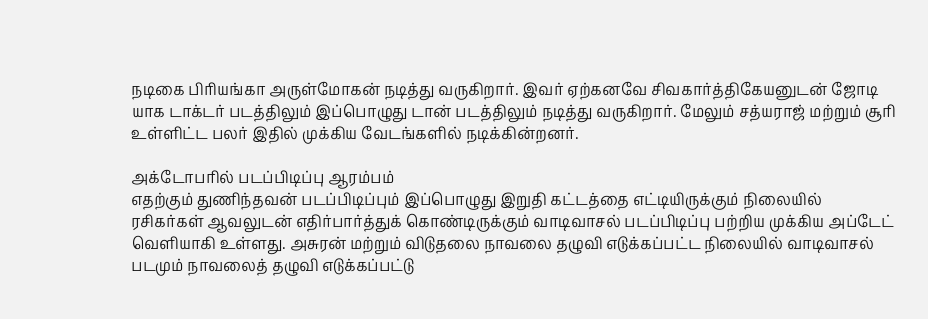நடிகை பிரியங்கா அருள்மோகன் நடித்து வருகிறார். இவர் ஏற்கனவே சிவகார்த்திகேயனுடன் ஜோடி யாக டாக்டர் படத்திலும் இப்பொழுது டான் படத்திலும் நடித்து வருகிறார். மேலும் சத்யராஜ் மற்றும் சூரி உள்ளிட்ட பலர் இதில் முக்கிய வேடங்களில் நடிக்கின்றனர்.

அக்டோபரில் படப்பிடிப்பு ஆரம்பம்
எதற்கும் துணிந்தவன் படப்பிடிப்பும் இப்பொழுது இறுதி கட்டத்தை எட்டியிருக்கும் நிலையில் ரசிகர்கள் ஆவலுடன் எதிர்பார்த்துக் கொண்டிருக்கும் வாடிவாசல் படப்பிடிப்பு பற்றிய முக்கிய அப்டேட் வெளியாகி உள்ளது. அசுரன் மற்றும் விடுதலை நாவலை தழுவி எடுக்கப்பட்ட நிலையில் வாடிவாசல் படமும் நாவலைத் தழுவி எடுக்கப்பட்டு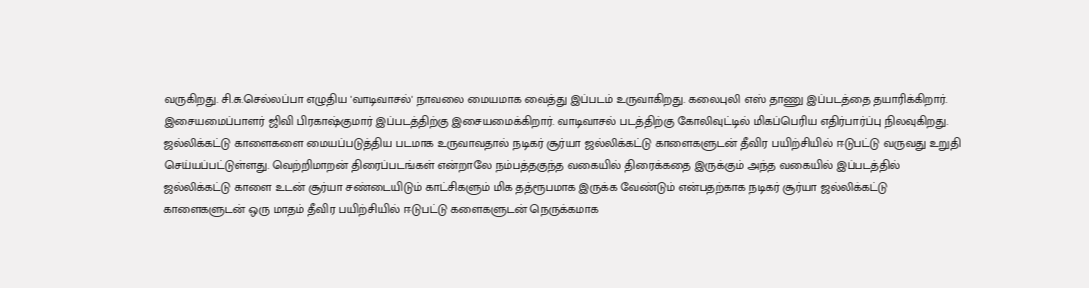வருகிறது. சி.சு.செல்லப்பா எழுதிய 'வாடிவாசல்' நாவலை மையமாக வைத்து இப்படம் உருவாகிறது. கலைபுலி எஸ் தாணு இப்படத்தை தயாரிக்கிறார். இசையமைப்பாளர் ஜிவி பிரகாஷ்குமார் இப்படத்திற்கு இசையமைக்கிறார். வாடிவாசல் படத்திற்கு கோலிவுட்டில் மிகப்பெரிய எதிர்பார்ப்பு நிலவுகிறது. ஜல்லிக்கட்டு காளைகளை மையப்படுத்திய படமாக உருவாவதால் நடிகர் சூர்யா ஜல்லிக்கட்டு காளைகளுடன் தீவிர பயிற்சியில் ஈடுபட்டு வருவது உறுதி செய்யப்பட்டுள்ளது. வெற்றிமாறன் திரைப்படங்கள் என்றாலே நம்பத்தகுந்த வகையில் திரைக்கதை இருக்கும் அந்த வகையில் இப்படத்தில் ஜல்லிக்கட்டு காளை உடன் சூர்யா சண்டையிடும் காட்சிகளும் மிக தத்ரூபமாக இருக்க வேண்டும் என்பதற்காக நடிகர் சூர்யா ஜல்லிக்கட்டு காளைகளுடன் ஒரு மாதம் தீவிர பயிற்சியில் ஈடுபட்டு களைகளுடன் நெருக்கமாக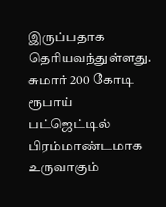இருப்பதாக தெரியவந்துள்ளது. சுமார் 200 கோடி ரூபாய் பட்ஜெட்டில் பிரம்மாண்டமாக உருவாகும்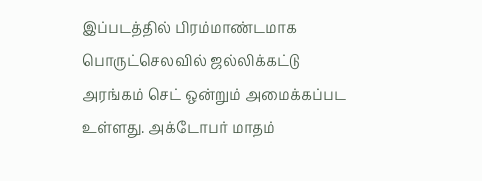இப்படத்தில் பிரம்மாண்டமாக பொருட்செலவில் ஜல்லிக்கட்டு அரங்கம் செட் ஒன்றும் அமைக்கப்பட உள்ளது. அக்டோபர் மாதம்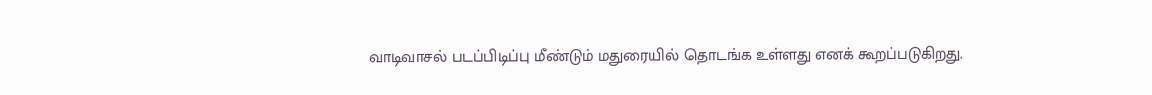வாடிவாசல் படப்பிடிப்பு மீண்டும் மதுரையில் தொடங்க உள்ளது எனக் கூறப்படுகிறது.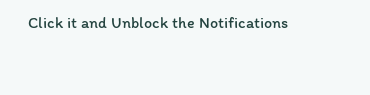Click it and Unblock the Notifications